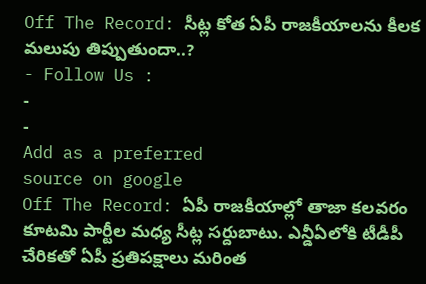Off The Record: సీట్ల కోత ఏపీ రాజకీయాలను కీలక మలుపు తిప్పుతుందా..?
- Follow Us :
-
-
Add as a preferred
source on google
Off The Record: ఏపీ రాజకీయాల్లో తాజా కలవరం కూటమి పార్టీల మధ్య సీట్ల సర్దుబాటు. ఎన్డీఏలోకి టీడీపీ చేరికతో ఏపీ ప్రతిపక్షాలు మరింత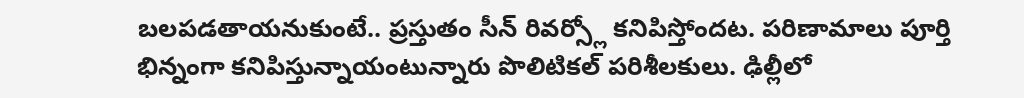బలపడతాయనుకుంటే.. ప్రస్తుతం సీన్ రివర్స్లో కనిపిస్తోందట. పరిణామాలు పూర్తి భిన్నంగా కనిపిస్తున్నాయంటున్నారు పొలిటికల్ పరిశీలకులు. ఢిల్లీలో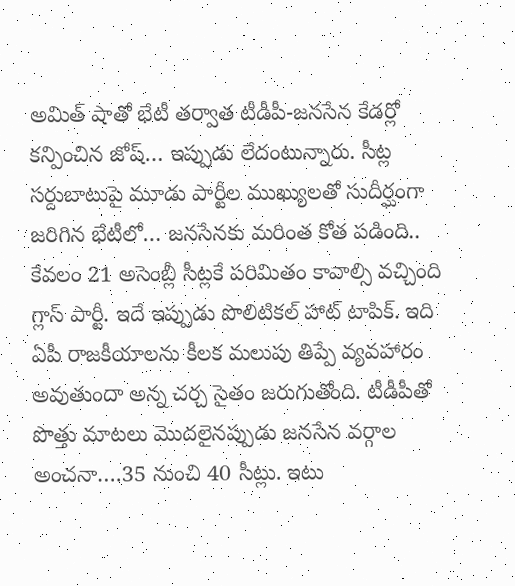అమిత్ షాతో భేటీ తర్వాత టీడీపీ-జనసేన కేడర్లో కన్పించిన జోష్… ఇప్పుడు లేదంటున్నారు. సీట్ల సర్దుబాటుపై మూడు పార్టీల ముఖ్యులతో సుదీర్ఘంగా జరిగిన భేటీలో… జనసేనకు మరింత కోత పడింది.. కేవలం 21 అసెంబ్లీ సీట్లకే పరిమితం కావాల్సి వచ్చింది గ్లాస్ పార్టీ. ఇదే ఇప్పుడు పొలిటికల్ హాట్ టాపిక్. ఇది ఏపీ రాజకీయాలను కీలక మలుపు తిప్పే వ్యవహారం అవుతుందా అన్న చర్చ సైతం జరుగుతోంది. టీడీపీతో పొత్తు మాటలు మొదలైనప్పుడు జనసేన వర్గాల అంచనా….35 నుంచి 40 సీట్లు. ఇటు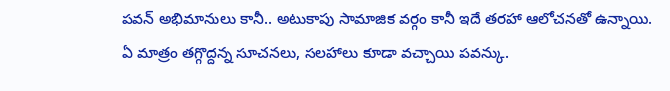పవన్ అభిమానులు కానీ.. అటుకాపు సామాజిక వర్గం కానీ ఇదే తరహా ఆలోచనతో ఉన్నాయి. ఏ మాత్రం తగ్గొద్దన్న సూచనలు, సలహాలు కూడా వచ్చాయి పవన్కు.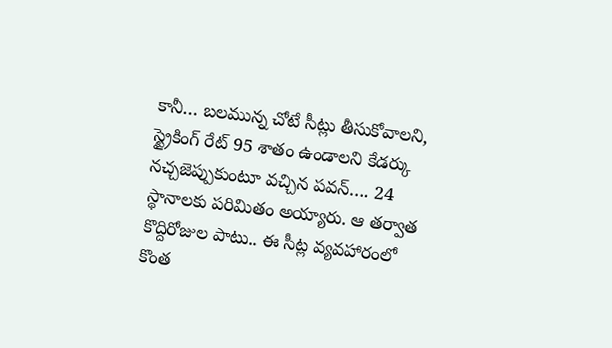కానీ… బలమున్న చోటే సీట్లు తీసుకోవాలని, స్ట్రైకింగ్ రేట్ 95 శాతం ఉండాలని కేడర్కు నచ్చజెప్పుకుంటూ వచ్చిన పవన్…. 24 స్థానాలకు పరిమితం అయ్యారు. ఆ తర్వాత కొద్దిరోజుల పాటు.. ఈ సీట్ల వ్యవహారంలో కొంత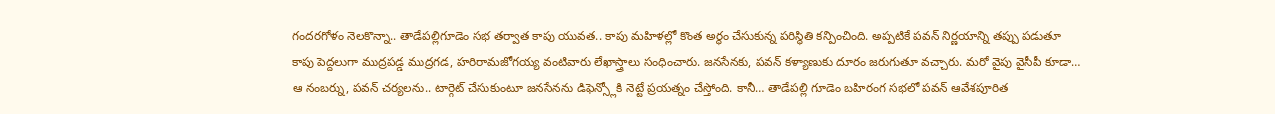గందరగోళం నెలకొన్నా.. తాడేపల్లిగూడెం సభ తర్వాత కాపు యువత.. కాపు మహిళల్లో కొంత అర్థం చేసుకున్న పరిస్థితి కన్పించింది. అప్పటికే పవన్ నిర్ణయాన్ని తప్పు పడుతూ కాపు పెద్దలుగా ముద్రపడ్డ ముద్రగడ, హరిరామజోగయ్య వంటివారు లేఖాస్త్రాలు సంధించారు. జనసేనకు, పవన్ కళ్యాణుకు దూరం జరుగుతూ వచ్చారు. మరో వైపు వైసీపీ కూడా… ఆ నంబర్ను, పవన్ చర్యలను.. టార్గెట్ చేసుకుంటూ జనసేనను డిఫెన్స్లోకి నెట్టే ప్రయత్నం చేస్తోంది. కానీ… తాడేపల్లి గూడెం బహిరంగ సభలో పవన్ ఆవేశపూరిత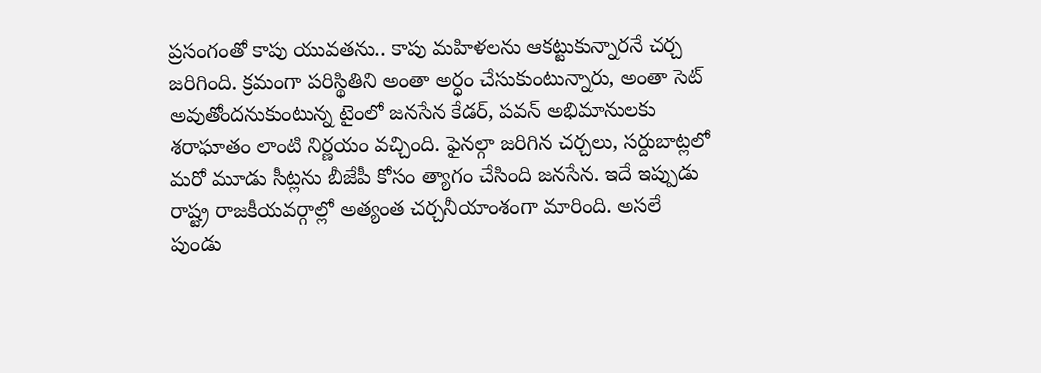ప్రసంగంతో కాపు యువతను.. కాపు మహిళలను ఆకట్టుకున్నారనే చర్చ జరిగింది. క్రమంగా పరిస్థితిని అంతా అర్ధం చేసుకుంటున్నారు, అంతా సెట్ అవుతోందనుకుంటున్న టైంలో జనసేన కేడర్, పవన్ అభిమానులకు శరాఘాతం లాంటి నిర్ణయం వచ్చింది. ఫైనల్గా జరిగిన చర్చలు, సర్దుబాట్లలో మరో మూడు సీట్లను బీజేపీ కోసం త్యాగం చేసింది జనసేన. ఇదే ఇప్పుడు రాష్ట్ర రాజకీయవర్గాల్లో అత్యంత చర్చనీయాంశంగా మారింది. అసలే పుండు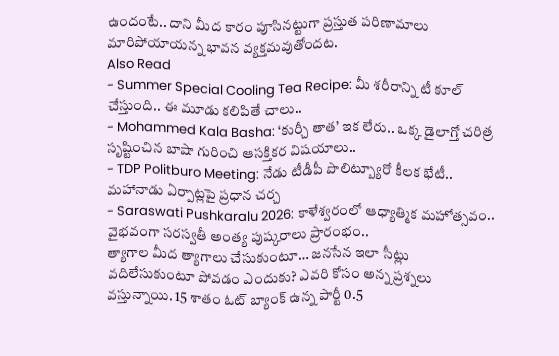ఉందంటే.. దాని మీద కారం పూసినట్టుగా ప్రస్తుత పరిణామాలు మారిపోయాయన్న భావన వ్యక్తమవుతోందట.
Also Read
- Summer Special Cooling Tea Recipe: మీ శరీరాన్ని టీ కూల్ చేస్తుంది.. ఈ మూడు కలిపితే చాలు..
- Mohammed Kala Basha: ‘కుర్చీ తాత’ ఇక లేరు.. ఒక్క డైలాగ్తో చరిత్ర సృష్టించిన బాషా గురించి ఆసక్తికర విషయాలు..
- TDP Politburo Meeting: నేడు టీడీపీ పొలిట్బ్యూరో కీలక భేటీ.. మహానాడు ఏర్పాట్లపై ప్రధాన చర్చ
- Saraswati Pushkaralu 2026: కాళేశ్వరంలో ఆధ్యాత్మిక మహోత్సవం.. వైభవంగా సరస్వతీ అంత్య పుష్కరాలు ప్రారంభం..
త్యాగాల మీద త్యాగాలు చేసుకుంటూ… జనసేన ఇలా సీట్లు వదిలేసుకుంటూ పోవడం ఎందుకు? ఎవరి కోసం అన్న ప్రశ్నలు వస్తున్నాయి. 15 శాతం ఓట్ బ్యాంక్ ఉన్న పార్టీ 0.5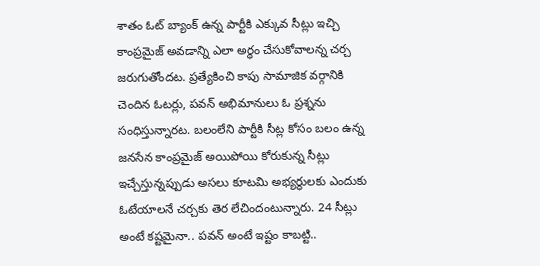శాతం ఓట్ బ్యాంక్ ఉన్న పార్టీకి ఎక్కువ సీట్లు ఇచ్చి కాంప్రమైజ్ అవడాన్ని ఎలా అర్ధం చేసుకోవాలన్న చర్చ జరుగుతోందట. ప్రత్యేకించి కాపు సామాజిక వర్గానికి చెందిన ఓటర్లు, పవన్ అభిమానులు ఓ ప్రశ్నను సంధిస్తున్నారట. బలంలేని పార్టీకి సీట్ల కోసం బలం ఉన్న జనసేన కాంప్రమైజ్ అయిపోయి కోరుకున్న సీట్లు ఇచ్చేస్తున్నప్పుడు అసలు కూటమి అభ్యర్థులకు ఎందుకు ఓటేయాలనే చర్చకు తెర లేచిందంటున్నారు. 24 సీట్లు అంటే కష్టమైనా.. పవన్ అంటే ఇష్టం కాబట్టి..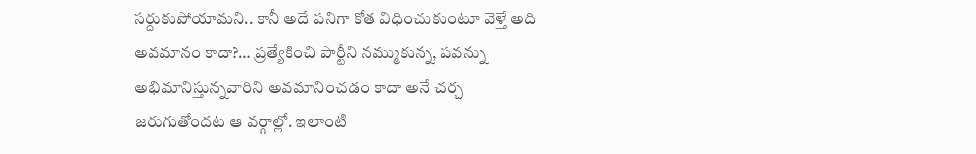సర్దుకుపోయామని.. కానీ అదే పనిగా కోత విధించుకుంటూ వెళ్తే అది అవమానం కాదా?… ప్రత్యేకించి పార్టీని నమ్ముకున్న, పవన్ను అభిమానిస్తున్నవారిని అవమానించడం కాదా అనే చర్చ జరుగుతోందట ఆ వర్గాల్లో. ఇలాంటి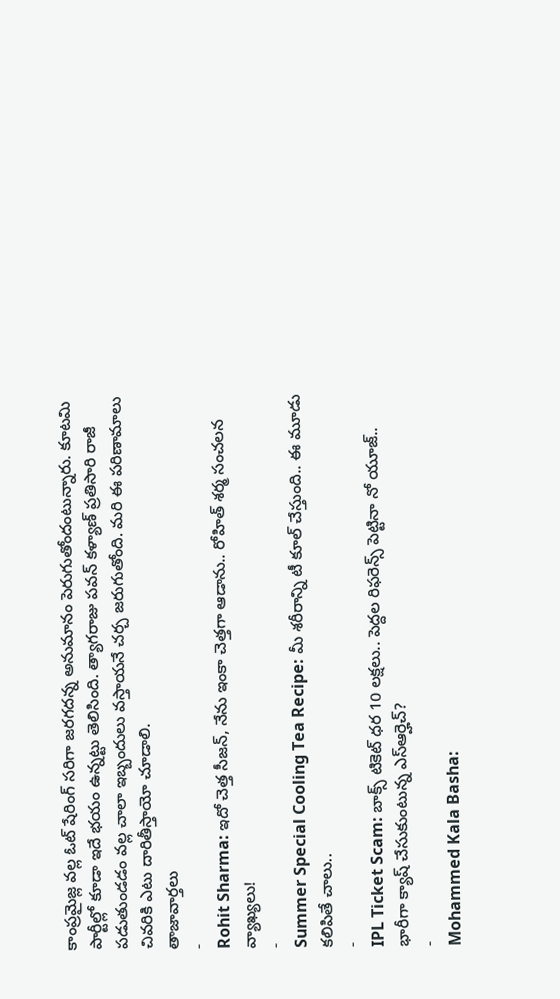కాంప్రమైజ్ల వల్ల ఓట్ షేరింగ్ సరిగా జరగదన్న అనుమానం పెరుగుతోందంటున్నారు. కూటమి పార్టీల్లో కూడా ఇదే భయం ఉన్నట్టు తెలిసింది. త్యాగరాజు పవన్ కళ్యాణ్ ప్రతిసారి రాజీ పడుతుండడం వల్ల చాలా ఇబ్బందులు వస్తాయనే చర్చ జరుగుతోంది. మరి ఈ పరిణామాలు చివరికి ఎటు దారితీస్తాయో చూడాలి.
తాజావార్తలు
-
Rohit Sharma: ఇదో చెత్త సీజన్, నేను ఇంకా చెత్తగా ఆడాను.. రోహిత్ శర్మ సంచలన వ్యాఖ్యలు!
-
Summer Special Cooling Tea Recipe: మీ శరీరాన్ని టీ కూల్ చేస్తుంది.. ఈ మూడు కలిపితే చాలు..
-
IPL Ticket Scam: బాక్స్ టికెట్ ధర 10 లక్షలు.. పెద్దల రిఫరెన్స్ పెట్టినా నో యూజ్.. భారీగా క్యాష్ చేసుకుంటున్న ఎస్ఆర్హెచ్?
-
Mohammed Kala Basha: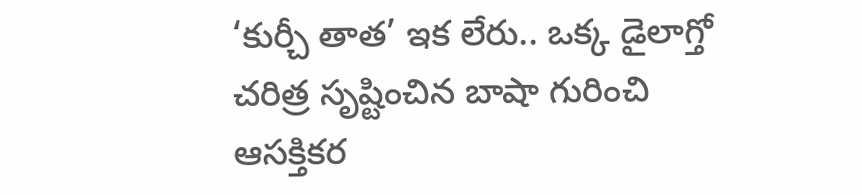‘కుర్చీ తాత’ ఇక లేరు.. ఒక్క డైలాగ్తో చరిత్ర సృష్టించిన బాషా గురించి ఆసక్తికర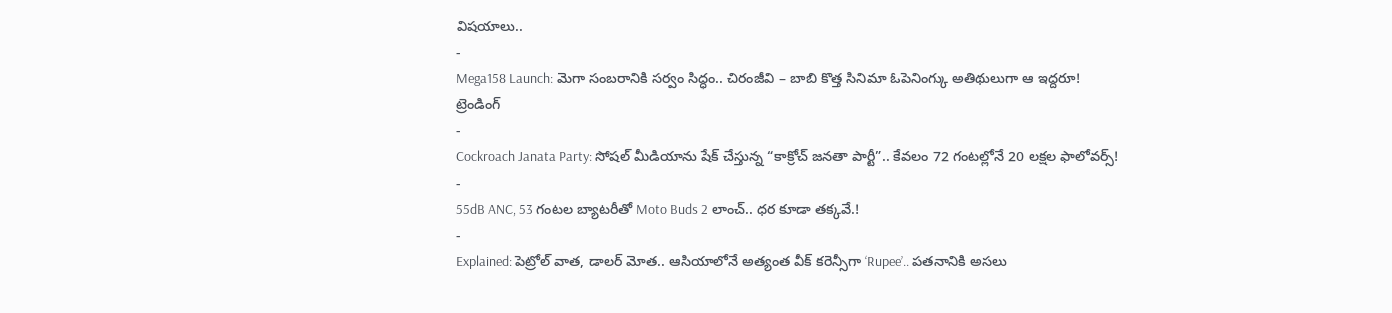విషయాలు..
-
Mega158 Launch: మెగా సంబరానికి సర్వం సిద్ధం.. చిరంజీవి – బాబి కొత్త సినిమా ఓపెనింగ్కు అతిథులుగా ఆ ఇద్దరూ!
ట్రెండింగ్
-
Cockroach Janata Party: సోషల్ మీడియాను షేక్ చేస్తున్న “కాక్రోచ్ జనతా పార్టీ”.. కేవలం 72 గంటల్లోనే 20 లక్షల ఫాలోవర్స్!
-
55dB ANC, 53 గంటల బ్యాటరీతో Moto Buds 2 లాంచ్.. ధర కూడా తక్కవే.!
-
Explained: పెట్రోల్ వాత, డాలర్ మోత.. ఆసియాలోనే అత్యంత వీక్ కరెన్సీగా ‘Rupee’.. పతనానికి అసలు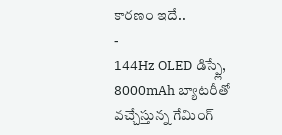కారణం ఇదే..
-
144Hz OLED డిస్ప్లే, 8000mAh బ్యాటరీతో వచ్చేస్తున్న గేమింగ్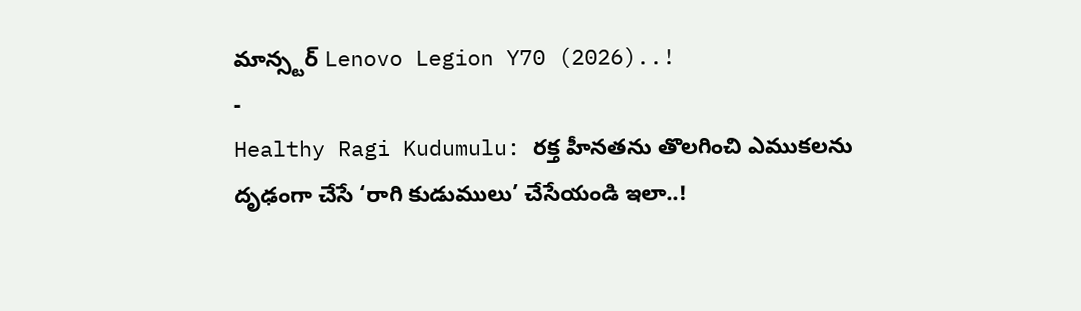మాన్స్టర్ Lenovo Legion Y70 (2026)..!
-
Healthy Ragi Kudumulu: రక్త హీనతను తొలగించి ఎముకలను దృఢంగా చేసే ‘రాగి కుడుములు’ చేసేయండి ఇలా..!